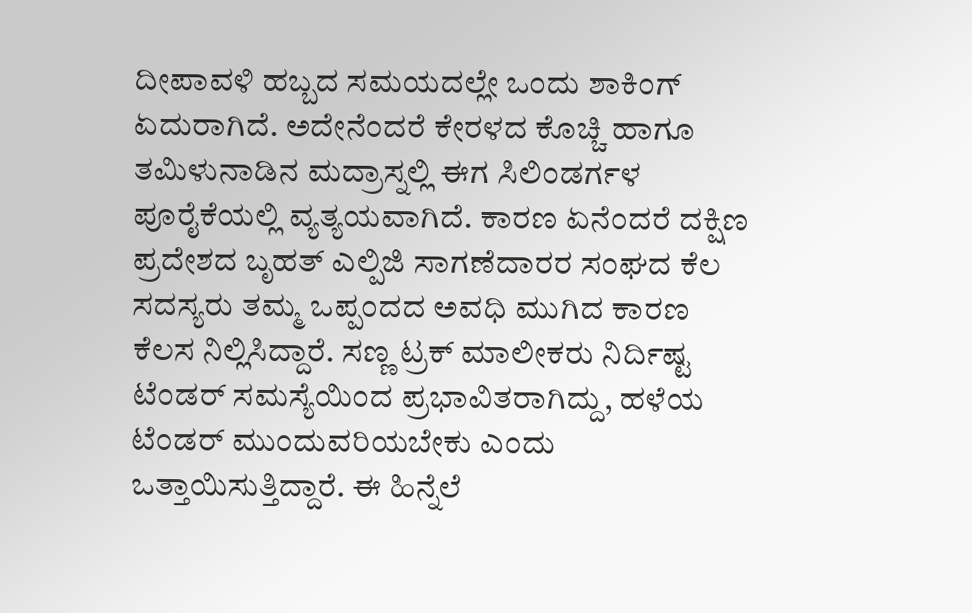ದೀಪಾವಳಿ ಹಬ್ಬದ ಸಮಯದಲ್ಲೇ ಒಂದು ಶಾಕಿಂಗ್ ಏದುರಾಗಿದೆ. ಅದೇನೆಂದರೆ ಕೇರಳದ ಕೊಚ್ಚಿ ಹಾಗೂ ತಮಿಳುನಾಡಿನ ಮದ್ರಾಸ್ನಲ್ಲಿ ಈಗ ಸಿಲಿಂಡರ್ಗಳ ಪೂರೈಕೆಯಲ್ಲಿ ವ್ಯತ್ಯಯವಾಗಿದೆ. ಕಾರಣ ಏನೆಂದರೆ ದಕ್ಷಿಣ ಪ್ರದೇಶದ ಬೃಹತ್ ಎಲ್ಪಿಜಿ ಸಾಗಣೆದಾರರ ಸಂಘದ ಕೆಲ ಸದಸ್ಯರು ತಮ್ಮ ಒಪ್ಪಂದದ ಅವಧಿ ಮುಗಿದ ಕಾರಣ ಕೆಲಸ ನಿಲ್ಲಿಸಿದ್ದಾರೆ. ಸಣ್ಣ ಟ್ರಕ್ ಮಾಲೀಕರು ನಿರ್ದಿಷ್ಟ ಟೆಂಡರ್ ಸಮಸ್ಯೆಯಿಂದ ಪ್ರಭಾವಿತರಾಗಿದ್ದು, ಹಳೆಯ ಟೆಂಡರ್ ಮುಂದುವರಿಯಬೇಕು ಎಂದು ಒತ್ತಾಯಿಸುತ್ತಿದ್ದಾರೆ. ಈ ಹಿನ್ನೆಲೆ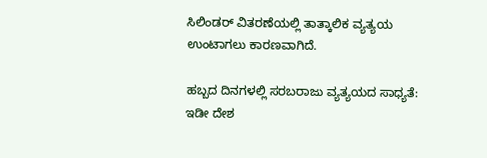ಸಿಲಿಂಡರ್ ವಿತರಣೆಯಲ್ಲಿ ತಾತ್ಕಾಲಿಕ ವ್ಯತ್ಯಯ ಉಂಟಾಗಲು ಕಾರಣವಾಗಿದೆ.

ಹಬ್ಬದ ದಿನಗಳಲ್ಲಿ ಸರಬರಾಜು ವ್ಯತ್ಯಯದ ಸಾಧ್ಯತೆ:
ಇಡೀ ದೇಶ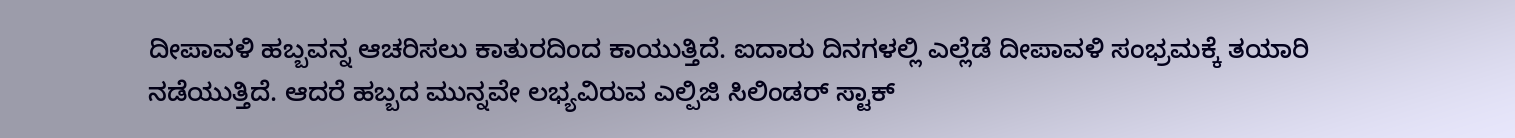ದೀಪಾವಳಿ ಹಬ್ಬವನ್ನ ಆಚರಿಸಲು ಕಾತುರದಿಂದ ಕಾಯುತ್ತಿದೆ. ಐದಾರು ದಿನಗಳಲ್ಲಿ ಎಲ್ಲೆಡೆ ದೀಪಾವಳಿ ಸಂಭ್ರಮಕ್ಕೆ ತಯಾರಿ ನಡೆಯುತ್ತಿದೆ. ಆದರೆ ಹಬ್ಬದ ಮುನ್ನವೇ ಲಭ್ಯವಿರುವ ಎಲ್ಪಿಜಿ ಸಿಲಿಂಡರ್ ಸ್ಟಾಕ್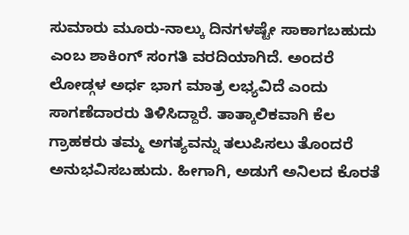ಸುಮಾರು ಮೂರು-ನಾಲ್ಕು ದಿನಗಳಷ್ಟೇ ಸಾಕಾಗಬಹುದು ಎಂಬ ಶಾಕಿಂಗ್ ಸಂಗತಿ ವರದಿಯಾಗಿದೆ. ಅಂದರೆ ಲೋಡ್ಗಳ ಅರ್ಧ ಭಾಗ ಮಾತ್ರ ಲಭ್ಯವಿದೆ ಎಂದು ಸಾಗಣೆದಾರರು ತಿಳಿಸಿದ್ದಾರೆ. ತಾತ್ಕಾಲಿಕವಾಗಿ ಕೆಲ ಗ್ರಾಹಕರು ತಮ್ಮ ಅಗತ್ಯವನ್ನು ತಲುಪಿಸಲು ತೊಂದರೆ ಅನುಭವಿಸಬಹುದು. ಹೀಗಾಗಿ, ಅಡುಗೆ ಅನಿಲದ ಕೊರತೆ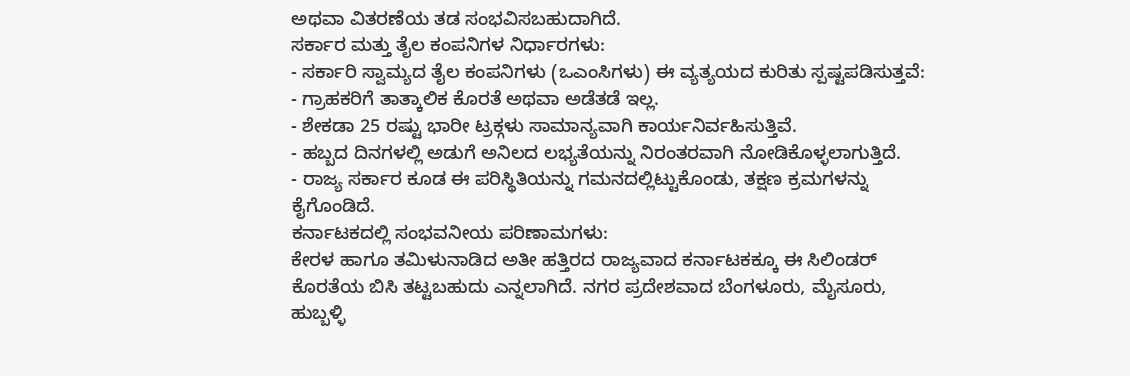ಅಥವಾ ವಿತರಣೆಯ ತಡ ಸಂಭವಿಸಬಹುದಾಗಿದೆ.
ಸರ್ಕಾರ ಮತ್ತು ತೈಲ ಕಂಪನಿಗಳ ನಿರ್ಧಾರಗಳು:
- ಸರ್ಕಾರಿ ಸ್ವಾಮ್ಯದ ತೈಲ ಕಂಪನಿಗಳು (ಒಎಂಸಿಗಳು) ಈ ವ್ಯತ್ಯಯದ ಕುರಿತು ಸ್ಪಷ್ಟಪಡಿಸುತ್ತವೆ:
- ಗ್ರಾಹಕರಿಗೆ ತಾತ್ಕಾಲಿಕ ಕೊರತೆ ಅಥವಾ ಅಡೆತಡೆ ಇಲ್ಲ.
- ಶೇಕಡಾ 25 ರಷ್ಟು ಭಾರೀ ಟ್ರಕ್ಗಳು ಸಾಮಾನ್ಯವಾಗಿ ಕಾರ್ಯನಿರ್ವಹಿಸುತ್ತಿವೆ.
- ಹಬ್ಬದ ದಿನಗಳಲ್ಲಿ ಅಡುಗೆ ಅನಿಲದ ಲಭ್ಯತೆಯನ್ನು ನಿರಂತರವಾಗಿ ನೋಡಿಕೊಳ್ಳಲಾಗುತ್ತಿದೆ.
- ರಾಜ್ಯ ಸರ್ಕಾರ ಕೂಡ ಈ ಪರಿಸ್ಥಿತಿಯನ್ನು ಗಮನದಲ್ಲಿಟ್ಟುಕೊಂಡು, ತಕ್ಷಣ ಕ್ರಮಗಳನ್ನು ಕೈಗೊಂಡಿದೆ.
ಕರ್ನಾಟಕದಲ್ಲಿ ಸಂಭವನೀಯ ಪರಿಣಾಮಗಳು:
ಕೇರಳ ಹಾಗೂ ತಮಿಳುನಾಡಿದ ಅತೀ ಹತ್ತಿರದ ರಾಜ್ಯವಾದ ಕರ್ನಾಟಕಕ್ಕೂ ಈ ಸಿಲಿಂಡರ್ ಕೊರತೆಯ ಬಿಸಿ ತಟ್ಟಬಹುದು ಎನ್ನಲಾಗಿದೆ. ನಗರ ಪ್ರದೇಶವಾದ ಬೆಂಗಳೂರು, ಮೈಸೂರು, ಹುಬ್ಬಳ್ಳಿ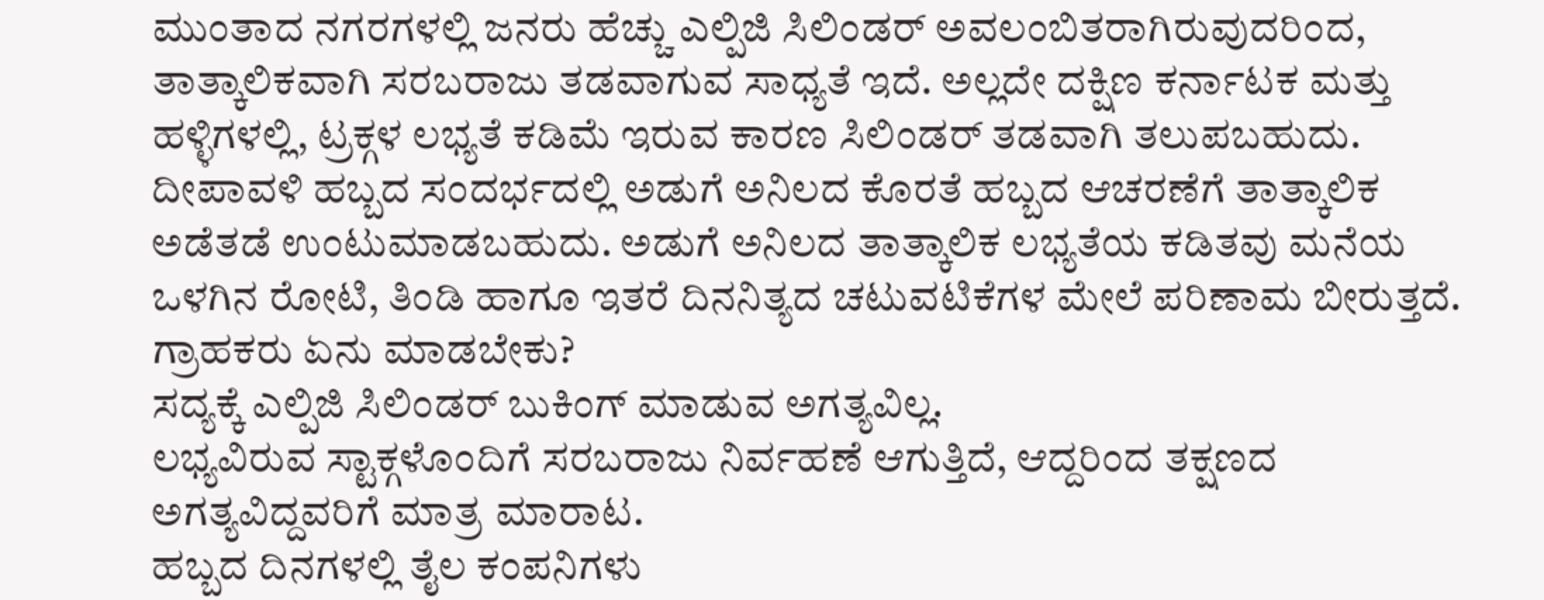ಮುಂತಾದ ನಗರಗಳಲ್ಲಿ ಜನರು ಹೆಚ್ಚು ಎಲ್ಪಿಜಿ ಸಿಲಿಂಡರ್ ಅವಲಂಬಿತರಾಗಿರುವುದರಿಂದ, ತಾತ್ಕಾಲಿಕವಾಗಿ ಸರಬರಾಜು ತಡವಾಗುವ ಸಾಧ್ಯತೆ ಇದೆ. ಅಲ್ಲದೇ ದಕ್ಷಿಣ ಕರ್ನಾಟಕ ಮತ್ತು ಹಳ್ಳಿಗಳಲ್ಲಿ, ಟ್ರಕ್ಗಳ ಲಭ್ಯತೆ ಕಡಿಮೆ ಇರುವ ಕಾರಣ ಸಿಲಿಂಡರ್ ತಡವಾಗಿ ತಲುಪಬಹುದು. ದೀಪಾವಳಿ ಹಬ್ಬದ ಸಂದರ್ಭದಲ್ಲಿ ಅಡುಗೆ ಅನಿಲದ ಕೊರತೆ ಹಬ್ಬದ ಆಚರಣೆಗೆ ತಾತ್ಕಾಲಿಕ ಅಡೆತಡೆ ಉಂಟುಮಾಡಬಹುದು. ಅಡುಗೆ ಅನಿಲದ ತಾತ್ಕಾಲಿಕ ಲಭ್ಯತೆಯ ಕಡಿತವು ಮನೆಯ ಒಳಗಿನ ರೋಟಿ, ತಿಂಡಿ ಹಾಗೂ ಇತರೆ ದಿನನಿತ್ಯದ ಚಟುವಟಿಕೆಗಳ ಮೇಲೆ ಪರಿಣಾಮ ಬೀರುತ್ತದೆ.
ಗ್ರಾಹಕರು ಏನು ಮಾಡಬೇಕು?
ಸದ್ಯಕ್ಕೆ ಎಲ್ಪಿಜಿ ಸಿಲಿಂಡರ್ ಬುಕಿಂಗ್ ಮಾಡುವ ಅಗತ್ಯವಿಲ್ಲ.
ಲಭ್ಯವಿರುವ ಸ್ಟಾಕ್ಗಳೊಂದಿಗೆ ಸರಬರಾಜು ನಿರ್ವಹಣೆ ಆಗುತ್ತಿದೆ, ಆದ್ದರಿಂದ ತಕ್ಷಣದ ಅಗತ್ಯವಿದ್ದವರಿಗೆ ಮಾತ್ರ ಮಾರಾಟ.
ಹಬ್ಬದ ದಿನಗಳಲ್ಲಿ ತೈಲ ಕಂಪನಿಗಳು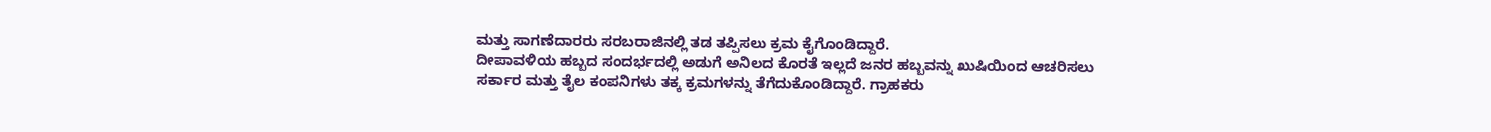ಮತ್ತು ಸಾಗಣೆದಾರರು ಸರಬರಾಜಿನಲ್ಲಿ ತಡ ತಪ್ಪಿಸಲು ಕ್ರಮ ಕೈಗೊಂಡಿದ್ದಾರೆ.
ದೀಪಾವಳಿಯ ಹಬ್ಬದ ಸಂದರ್ಭದಲ್ಲಿ ಅಡುಗೆ ಅನಿಲದ ಕೊರತೆ ಇಲ್ಲದೆ ಜನರ ಹಬ್ಬವನ್ನು ಖುಷಿಯಿಂದ ಆಚರಿಸಲು ಸರ್ಕಾರ ಮತ್ತು ತೈಲ ಕಂಪನಿಗಳು ತಕ್ಕ ಕ್ರಮಗಳನ್ನು ತೆಗೆದುಕೊಂಡಿದ್ದಾರೆ. ಗ್ರಾಹಕರು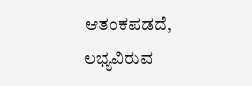ಆತಂಕಪಡದೆ, ಲಭ್ಯವಿರುವ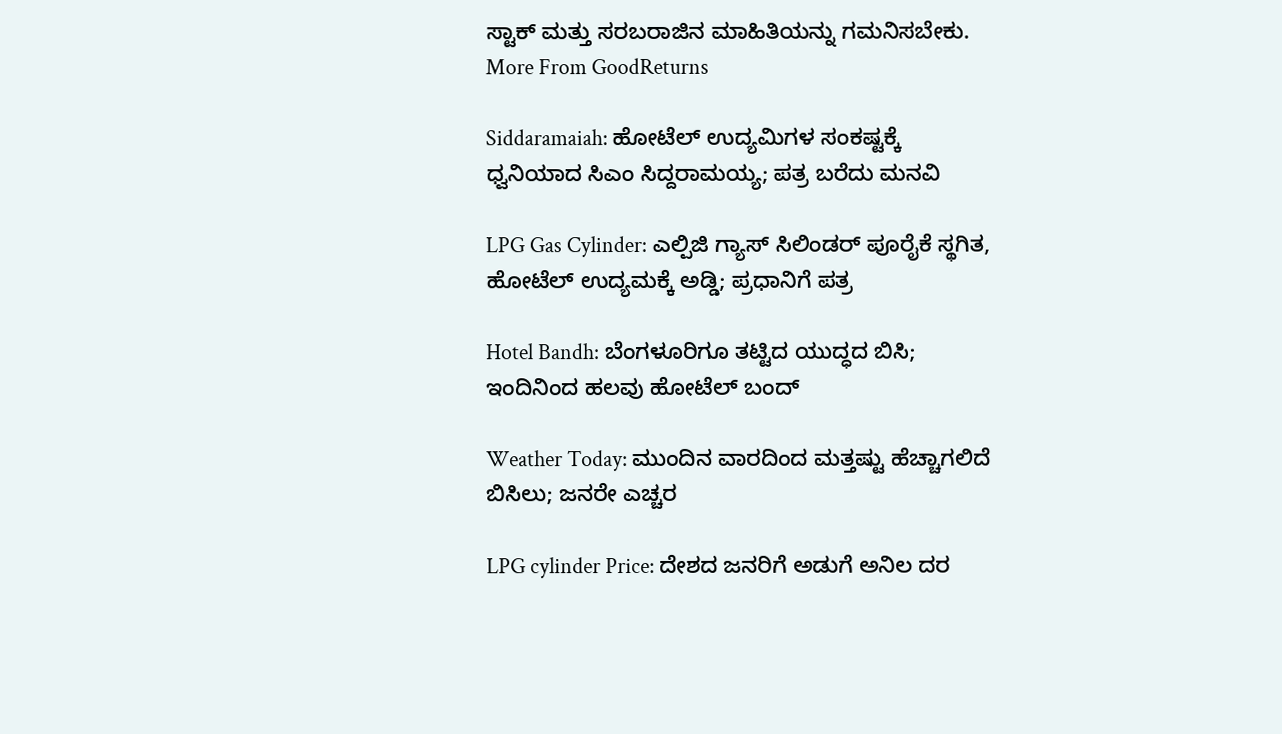ಸ್ಟಾಕ್ ಮತ್ತು ಸರಬರಾಜಿನ ಮಾಹಿತಿಯನ್ನು ಗಮನಿಸಬೇಕು.
More From GoodReturns

Siddaramaiah: ಹೋಟೆಲ್ ಉದ್ಯಮಿಗಳ ಸಂಕಷ್ಟಕ್ಕೆ ಧ್ವನಿಯಾದ ಸಿಎಂ ಸಿದ್ದರಾಮಯ್ಯ; ಪತ್ರ ಬರೆದು ಮನವಿ

LPG Gas Cylinder: ಎಲ್ಪಿಜಿ ಗ್ಯಾಸ್ ಸಿಲಿಂಡರ್ ಪೂರೈಕೆ ಸ್ಥಗಿತ, ಹೋಟೆಲ್ ಉದ್ಯಮಕ್ಕೆ ಅಡ್ಡಿ; ಪ್ರಧಾನಿಗೆ ಪತ್ರ

Hotel Bandh: ಬೆಂಗಳೂರಿಗೂ ತಟ್ಟಿದ ಯುದ್ಧದ ಬಿಸಿ; ಇಂದಿನಿಂದ ಹಲವು ಹೋಟೆಲ್ ಬಂದ್

Weather Today: ಮುಂದಿನ ವಾರದಿಂದ ಮತ್ತಷ್ಟು ಹೆಚ್ಚಾಗಲಿದೆ ಬಿಸಿಲು; ಜನರೇ ಎಚ್ಚರ

LPG cylinder Price: ದೇಶದ ಜನರಿಗೆ ಅಡುಗೆ ಅನಿಲ ದರ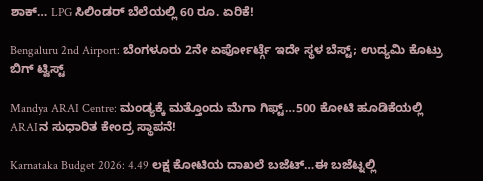ಶಾಕ್… LPG ಸಿಲಿಂಡರ್ ಬೆಲೆಯಲ್ಲಿ 60 ರೂ. ಏರಿಕೆ!

Bengaluru 2nd Airport: ಬೆಂಗಳೂರು 2ನೇ ಏರ್ಪೋರ್ಟ್ಗೆ ಇದೇ ಸ್ಥಳ ಬೆಸ್ಟ್; ಉದ್ಯಮಿ ಕೊಟ್ರು ಬಿಗ್ ಟ್ವಿಸ್ಟ್

Mandya ARAI Centre: ಮಂಡ್ಯಕ್ಕೆ ಮತ್ತೊಂದು ಮೆಗಾ ಗಿಫ್ಟ್…500 ಕೋಟಿ ಹೂಡಿಕೆಯಲ್ಲಿ ARAIನ ಸುಧಾರಿತ ಕೇಂದ್ರ ಸ್ಥಾಪನೆ!

Karnataka Budget 2026: 4.49 ಲಕ್ಷ ಕೋಟಿಯ ದಾಖಲೆ ಬಜೆಟ್…ಈ ಬಜೆಟ್ನಲ್ಲಿ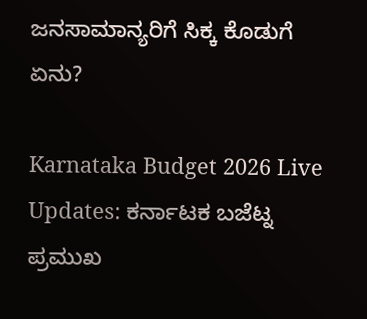ಜನಸಾಮಾನ್ಯರಿಗೆ ಸಿಕ್ಕ ಕೊಡುಗೆ ಏನು?

Karnataka Budget 2026 Live Updates: ಕರ್ನಾಟಕ ಬಜೆಟ್ನ ಪ್ರಮುಖ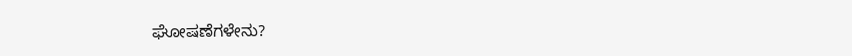ಘೋಷಣೆಗಳೇನು?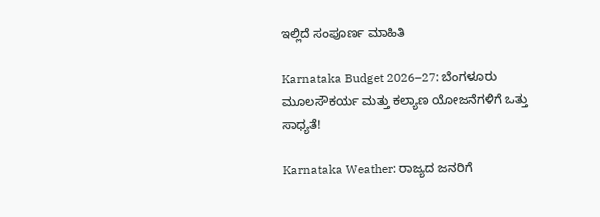ಇಲ್ಲಿದೆ ಸಂಪೂರ್ಣ ಮಾಹಿತಿ

Karnataka Budget 2026–27: ಬೆಂಗಳೂರು ಮೂಲಸೌಕರ್ಯ ಮತ್ತು ಕಲ್ಯಾಣ ಯೋಜನೆಗಳಿಗೆ ಒತ್ತು ಸಾಧ್ಯತೆ!

Karnataka Weather: ರಾಜ್ಯದ ಜನರಿಗೆ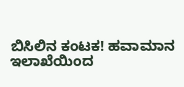ಬಿಸಿಲಿನ ಕಂಟಕ! ಹವಾಮಾನ ಇಲಾಖೆಯಿಂದ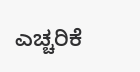ಎಚ್ಚರಿಕೆ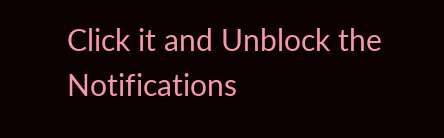Click it and Unblock the Notifications